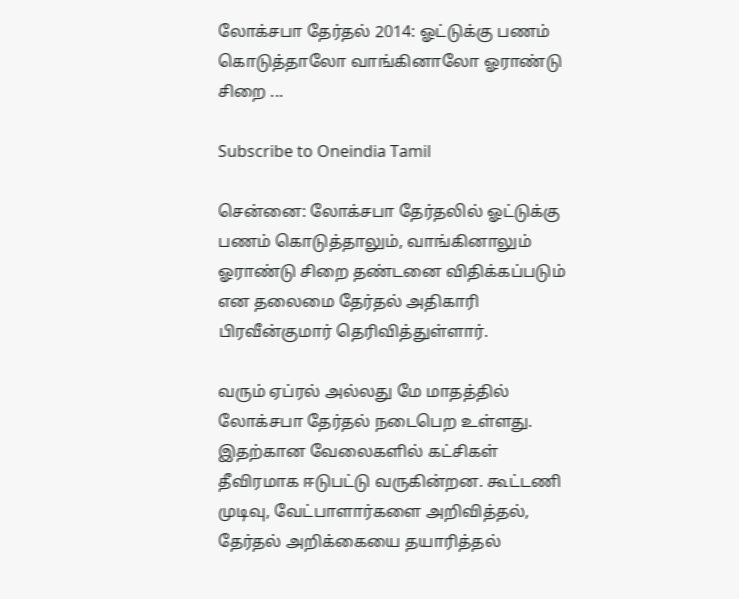லோக்சபா தேர்தல் 2014: ஓட்டுக்கு பணம் கொடுத்தாலோ வாங்கினாலோ ஓராண்டு சிறை ...

Subscribe to Oneindia Tamil

சென்னை: லோக்சபா தேர்தலில் ஓட்டுக்கு பணம் கொடுத்தாலும், வாங்கினாலும் ஓராண்டு சிறை தண்டனை விதிக்கப்படும் என தலைமை தேர்தல் அதிகாரி பிரவீன்குமார் தெரிவித்துள்ளார்.

வரும் ஏப்ரல் அல்லது மே மாதத்தில் லோக்சபா தேர்தல் நடைபெற உள்ளது. இதற்கான வேலைகளில் கட்சிகள் தீவிரமாக ஈடுபட்டு வருகின்றன. கூட்டணி முடிவு, வேட்பாளார்களை அறிவித்தல், தேர்தல் அறிக்கையை தயாரித்தல்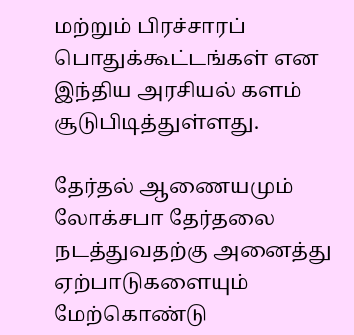மற்றும் பிரச்சாரப் பொதுக்கூட்டங்கள் என இந்திய அரசியல் களம் சூடுபிடித்துள்ளது.

தேர்தல் ஆணையமும் லோக்சபா தேர்தலை நடத்துவதற்கு அனைத்து ஏற்பாடுகளையும் மேற்கொண்டு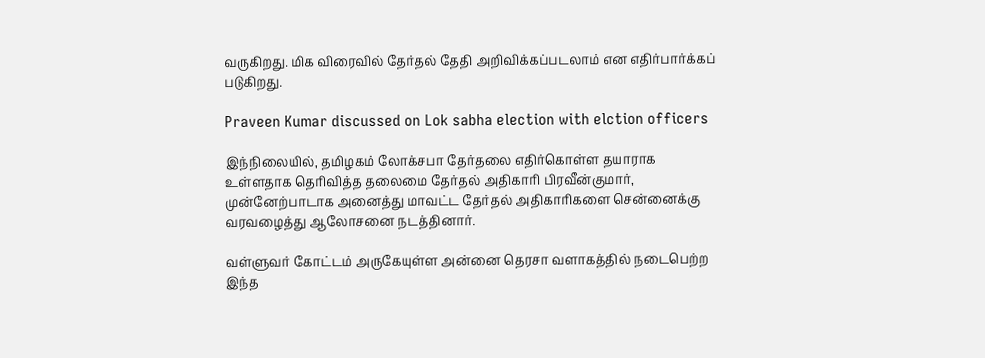வருகிறது. மிக விரைவில் தேர்தல் தேதி அறிவிக்கப்படலாம் என எதிர்பார்க்கப் படுகிறது.

Praveen Kumar discussed on Lok sabha election with elction officers

இந்நிலையில், தமிழகம் லோக்சபா தேர்தலை எதிர்கொள்ள தயாராக உள்ளதாக தெரிவித்த தலைமை தேர்தல் அதிகாரி பிரவீன்குமார், முன்னேற்பாடாக அனைத்து மாவட்ட தேர்தல் அதிகாரிகளை சென்னைக்கு வரவழைத்து ஆலோசனை நடத்தினார்.

வள்ளுவர் கோட்டம் அருகேயுள்ள அன்னை தெரசா வளாகத்தில் நடைபெற்ற இந்த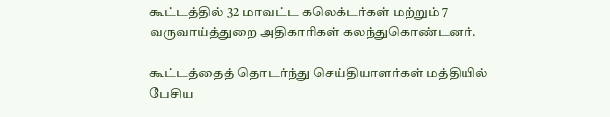கூட்டத்தில் 32 மாவட்ட கலெக்டர்கள் மற்றும் 7 வருவாய்த்துறை அதிகாரிகள் கலந்துகொண்டனர்.

கூட்டத்தைத் தொடர்ந்து செய்தியாளர்கள் மத்தியில் பேசிய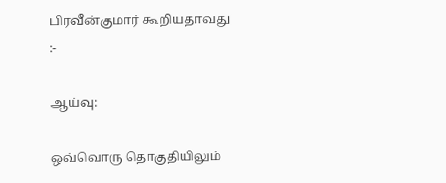பிரவீன்குமார் கூறியதாவது :-

ஆய்வு:

ஒவ்வொரு தொகுதியிலும்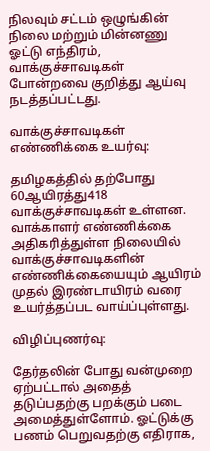நிலவும் சட்டம் ஒழுங்கின் நிலை மற்றும் மின்னணு ஓட்டு எந்திரம், வாக்குச்சாவடிகள் போன்றவை குறித்து ஆய்வு நடத்தப்பட்டது.

வாக்குச்சாவடிகள் எண்ணிக்கை உயர்வு:

தமிழகத்தில் தற்போது 60ஆயிரத்து418 வாக்குச்சாவடிகள் உள்ளன. வாக்காளர் எண்ணிக்கை அதிகரித்துள்ள நிலையில் வாக்குச்சாவடிகளின் எண்ணிக்கையையும் ஆயிரம் முதல் இரண்டாயிரம் வரை உயர்த்தப்பட வாய்ப்புள்ளது.

விழிப்புணர்வு:

தேர்தலின் போது வன்முறை ஏற்பட்டால் அதைத் தடுப்பதற்கு பறக்கும் படை அமைத்துள்ளோம். ஓட்டுக்கு பணம் பெறுவதற்கு எதிராக,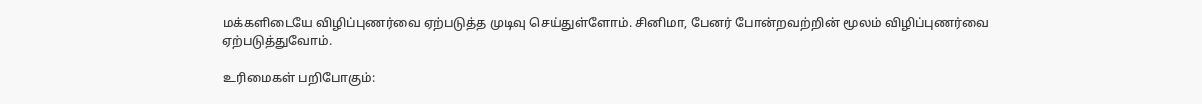மக்களிடையே விழிப்புணர்வை ஏற்படுத்த முடிவு செய்துள்ளோம். சினிமா, பேனர் போன்றவற்றின் மூலம் விழிப்புணர்வை ஏற்படுத்துவோம்.

உரிமைகள் பறிபோகும்: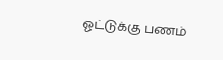ஓட்டுக்கு பணம்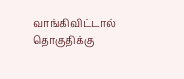வாங்கிவிட்டால் தொகுதிக்கு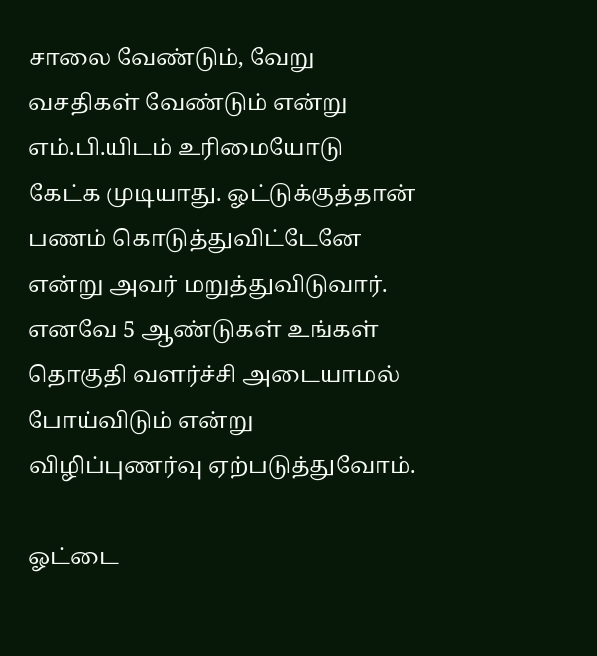சாலை வேண்டும், வேறு வசதிகள் வேண்டும் என்று எம்.பி.யிடம் உரிமையோடு கேட்க முடியாது. ஓட்டுக்குத்தான் பணம் கொடுத்துவிட்டேனே என்று அவர் மறுத்துவிடுவார். எனவே 5 ஆண்டுகள் உங்கள் தொகுதி வளர்ச்சி அடையாமல் போய்விடும் என்று விழிப்புணர்வு ஏற்படுத்துவோம்.

ஓட்டை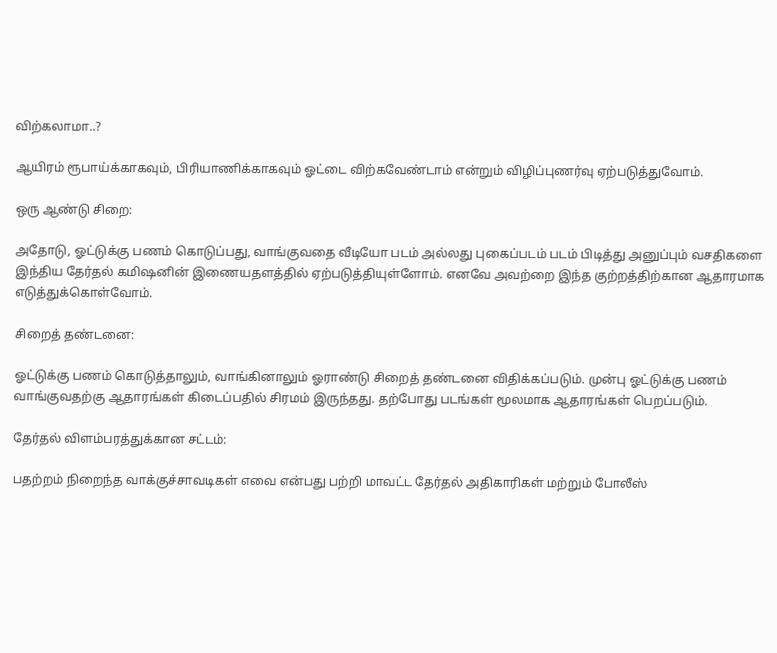விற்கலாமா..?

ஆயிரம் ரூபாய்க்காகவும், பிரியாணிக்காகவும் ஓட்டை விற்கவேண்டாம் என்றும் விழிப்புணர்வு ஏற்படுத்துவோம்.

ஒரு ஆண்டு சிறை:

அதோடு, ஓட்டுக்கு பணம் கொடுப்பது, வாங்குவதை வீடியோ படம் அல்லது புகைப்படம் படம் பிடித்து அனுப்பும் வசதிகளை இந்திய தேர்தல் கமிஷனின் இணையதளத்தில் ஏற்படுத்தியுள்ளோம். எனவே அவற்றை இந்த குற்றத்திற்கான ஆதாரமாக எடுத்துக்கொள்வோம்.

சிறைத் தண்டனை:

ஓட்டுக்கு பணம் கொடுத்தாலும், வாங்கினாலும் ஓராண்டு சிறைத் தண்டனை விதிக்கப்படும். முன்பு ஓட்டுக்கு பணம் வாங்குவதற்கு ஆதாரங்கள் கிடைப்பதில் சிரமம் இருந்தது. தற்போது படங்கள் மூலமாக ஆதாரங்கள் பெறப்படும்.

தேர்தல் விளம்பரத்துக்கான சட்டம்:

பதற்றம் நிறைந்த வாக்குச்சாவடிகள் எவை என்பது பற்றி மாவட்ட தேர்தல் அதிகாரிகள் மற்றும் போலீஸ்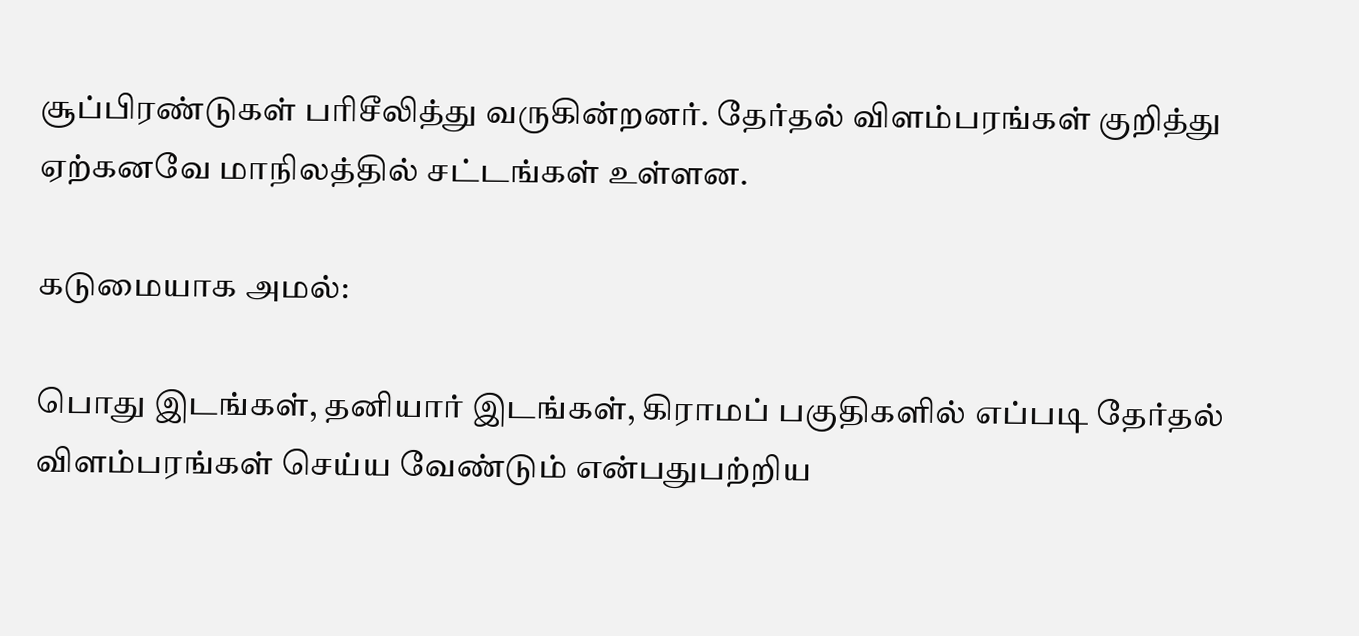சூப்பிரண்டுகள் பரிசீலித்து வருகின்றனர். தேர்தல் விளம்பரங்கள் குறித்து ஏற்கனவே மாநிலத்தில் சட்டங்கள் உள்ளன.

கடுமையாக அமல்:

பொது இடங்கள், தனியார் இடங்கள், கிராமப் பகுதிகளில் எப்படி தேர்தல் விளம்பரங்கள் செய்ய வேண்டும் என்பதுபற்றிய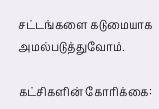சட்டங்களை கடுமையாக அமல்படுத்துவோம்.

கட்சிகளின் கோரிக்கை: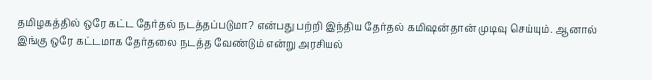தமிழகத்தில் ஒரே கட்ட தேர்தல் நடத்தப்படுமா? என்பது பற்றி இந்திய தேர்தல் கமிஷன்தான் முடிவு செய்யும். ஆனால் இங்கு ஒரே கட்டமாக தேர்தலை நடத்த வேண்டும் என்று அரசியல்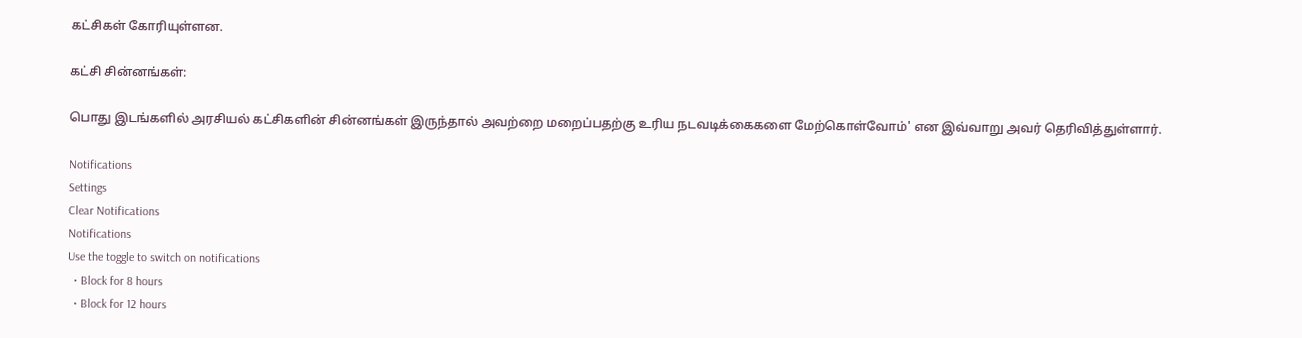கட்சிகள் கோரியுள்ளன.

கட்சி சின்னங்கள்:

பொது இடங்களில் அரசியல் கட்சிகளின் சின்னங்கள் இருந்தால் அவற்றை மறைப்பதற்கு உரிய நடவடிக்கைகளை மேற்கொள்வோம்' என இவ்வாறு அவர் தெரிவித்துள்ளார்.

Notifications
Settings
Clear Notifications
Notifications
Use the toggle to switch on notifications
  • Block for 8 hours
  • Block for 12 hours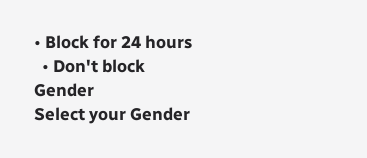• Block for 24 hours
  • Don't block
Gender
Select your Gender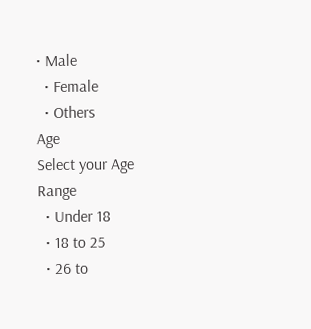• Male
  • Female
  • Others
Age
Select your Age Range
  • Under 18
  • 18 to 25
  • 26 to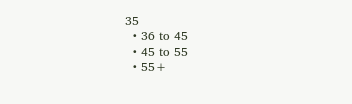35
  • 36 to 45
  • 45 to 55
  • 55+